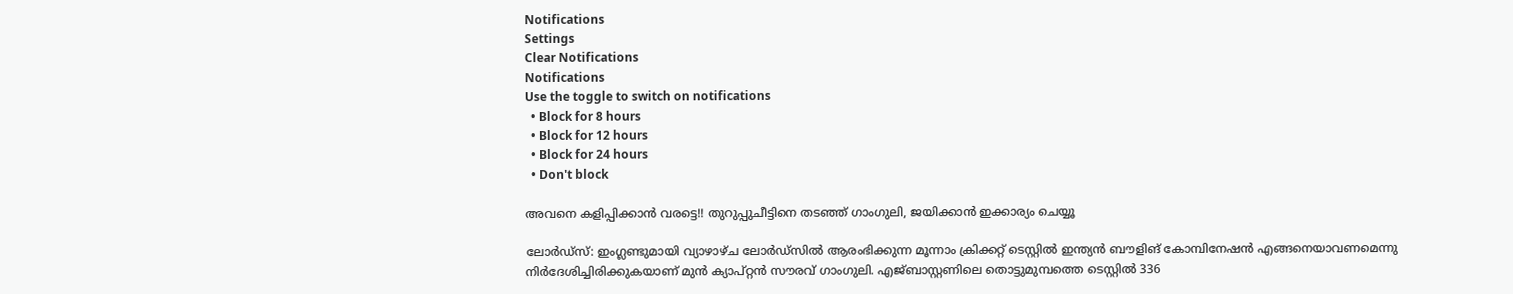Notifications
Settings
Clear Notifications
Notifications
Use the toggle to switch on notifications
  • Block for 8 hours
  • Block for 12 hours
  • Block for 24 hours
  • Don't block

അവനെ കളിപ്പിക്കാന്‍ വരട്ടെ!! തുറുപ്പുചീട്ടിനെ തടഞ്ഞ് ഗാംഗുലി, ജയിക്കാന്‍ ഇക്കാര്യം ചെയ്യൂ

ലോര്‍ഡ്‌സ്: ഇംഗ്ലണ്ടുമായി വ്യാഴാഴ്ച ലോര്‍ഡ്‌സില്‍ ആരംഭിക്കുന്ന മൂന്നാം ക്രിക്കറ്റ് ടെസ്റ്റില്‍ ഇന്ത്യന്‍ ബൗളിങ് കോമ്പിനേഷന്‍ എങ്ങനെയാവണമെന്നു നിര്‍ദേശിച്ചിരിക്കുകയാണ് മുന്‍ ക്യാപ്റ്റന്‍ സൗരവ് ഗാംഗുലി. എജ്ബാസ്റ്റണിലെ തൊട്ടുമുമ്പത്തെ ടെസ്റ്റില്‍ 336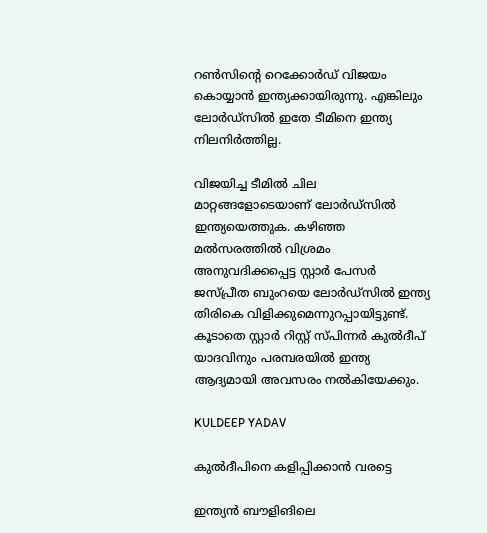റണ്‍സിന്റെ റെക്കോര്‍ഡ് വിജയം കൊയ്യാന്‍ ഇന്ത്യക്കായിരുന്നു. എങ്കിലും ലോര്‍ഡ്‌സില്‍ ഇതേ ടീമിനെ ഇന്ത്യ നിലനിര്‍ത്തില്ല.

വിജയിച്ച ടീമില്‍ ചില മാറ്റങ്ങളോടെയാണ് ലോര്‍ഡ്‌സില്‍ ഇന്ത്യയെത്തുക. കഴിഞ്ഞ മല്‍സരത്തില്‍ വിശ്രമം അനുവദിക്കപ്പെട്ട സ്റ്റാര്‍ പേസര്‍ ജസ്പ്രീത ബുംറയെ ലോര്‍ഡ്‌സില്‍ ഇന്ത്യ തിരികെ വിളിക്കുമെന്നുറപ്പായിട്ടുണ്ട്. കൂടാതെ സ്റ്റാര്‍ റിസ്റ്റ് സ്പിന്നര്‍ കുല്‍ദീപ് യാദവിനും പരമ്പരയില്‍ ഇന്ത്യ ആദ്യമായി അവസരം നല്‍കിയേക്കും.

KULDEEP YADAV

കുല്‍ദീപിനെ കളിപ്പിക്കാന്‍ വരട്ടെ

ഇന്ത്യന്‍ ബൗളിങിലെ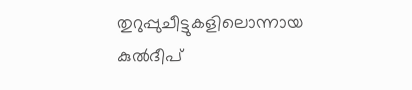തുറുപ്പുചീട്ടുകളിലൊന്നായ കുല്‍ദീപ്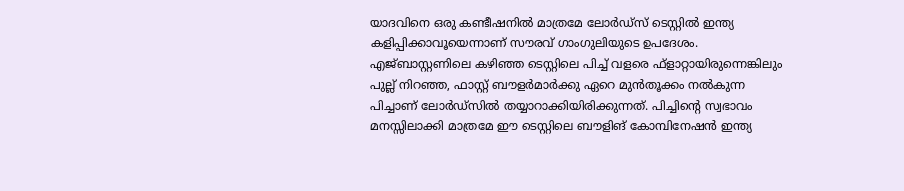യാദവിനെ ഒരു കണ്ടീഷനില്‍ മാത്രമേ ലോര്‍ഡ്‌സ് ടെസ്റ്റില്‍ ഇന്ത്യ കളിപ്പിക്കാവൂയെന്നാണ് സൗരവ് ഗാംഗുലിയുടെ ഉപദേശം. എജ്ബാസ്റ്റണിലെ കഴിഞ്ഞ ടെസ്റ്റിലെ പിച്ച് വളരെ ഫ്‌ളാറ്റായിരുന്നെങ്കിലും പുല്ല് നിറഞ്ഞ, ഫാസ്റ്റ് ബൗളര്‍മാര്‍ക്കു ഏറെ മുന്‍തൂക്കം നല്‍കുന്ന പിച്ചാണ് ലോര്‍ഡ്‌സില്‍ തയ്യാറാക്കിയിരിക്കുന്നത്. പിച്ചിന്റെ സ്വഭാവം മനസ്സിലാക്കി മാത്രമേ ഈ ടെസ്റ്റിലെ ബൗളിങ് കോമ്പിനേഷന്‍ ഇന്ത്യ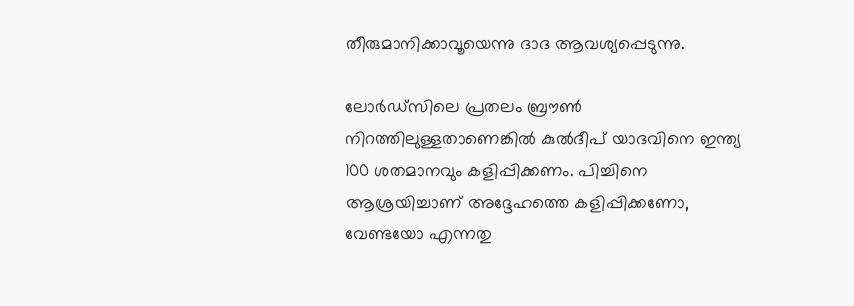തീരുമാനിക്കാവൂയെന്നു ദാദ ആവശ്യപ്പെടുന്നു.

ലോര്‍ഡ്‌സിലെ പ്രതലം ബ്രൗണ്‍ നിറത്തിലുള്ളതാണെങ്കില്‍ കുല്‍ദീപ് യാദവിനെ ഇന്ത്യ 100 ശതമാനവും കളിപ്പിക്കണം. പിച്ചിനെ ആശ്രയിച്ചാണ് അദ്ദേഹത്തെ കളിപ്പിക്കണോ, വേണ്ടയോ എന്നതു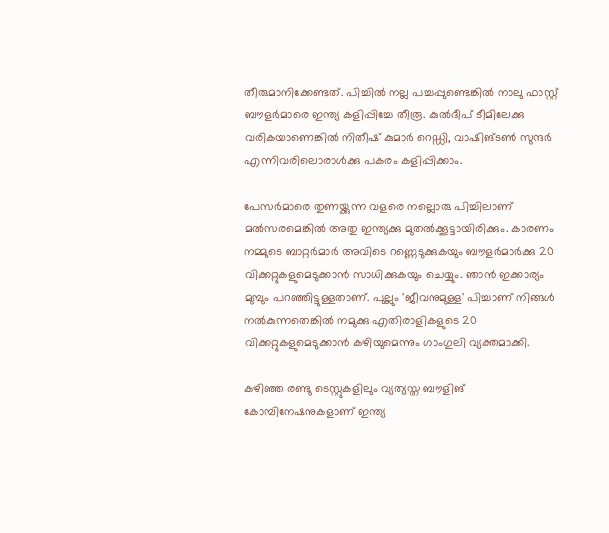തീരുമാനിക്കേണ്ടത്. പിച്ചില്‍ നല്ല പച്ചപ്പുണ്ടെങ്കില്‍ നാലു ഫാസ്റ്റ് ബൗളര്‍മാരെ ഇന്ത്യ കളിപ്പിച്ചേ തീരൂ. കുല്‍ദീപ് ടീമിലേക്കു വരികയാണെങ്കില്‍ നിതീഷ് കുമാര്‍ റെഡ്ഡി, വാഷിങ്ടണ്‍ സുന്ദര്‍ എന്നിവരിലൊരാള്‍ക്കു പകരം കളിപ്പിക്കാം.

പേസര്‍മാരെ തുണയ്ക്കുന്ന വളരെ നല്ലൊരു പിച്ചിലാണ് മല്‍സരമെങ്കില്‍ അതു ഇന്ത്യക്കു മുതല്‍ക്കൂട്ടായിരിക്കും. കാരണം നമ്മുടെ ബാറ്റര്‍മാര്‍ അവിടെ റണ്ണെടുക്കുകയും ബൗളര്‍മാര്‍ക്കു 20 വിക്കറ്റുകളുമെടുക്കാന്‍ സാധിക്കുകയും ചെയ്യും. ഞാന്‍ ഇക്കാര്യം മുമ്പും പറഞ്ഞിട്ടുള്ളതാണ്. പുല്ലും 'ജീവനുമുള്ള' പിച്ചാണ് നിങ്ങള്‍ നല്‍കുന്നതെങ്കില്‍ നമുക്കു എതിരാളികളുടെ 20 വിക്കറ്റുകളുമെടുക്കാന്‍ കഴിയുമെന്നും ഗാംഗുലി വ്യക്തമാക്കി.

കഴിഞ്ഞ രണ്ടു ടെസ്റ്റുകളിലും വ്യത്യസ്ത ബൗളിങ് കോമ്പിനേഷനുകളാണ് ഇന്ത്യ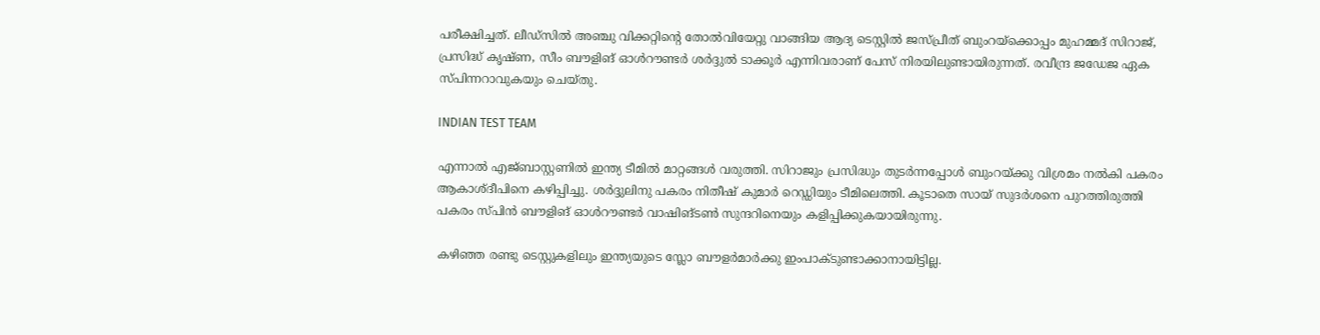പരീക്ഷിച്ചത്. ലീഡ്‌സില്‍ അഞ്ചു വിക്കറ്റിന്റെ തോല്‍വിയേറ്റു വാങ്ങിയ ആദ്യ ടെസ്റ്റില്‍ ജസ്പ്രീത് ബുംറയ്‌ക്കൊപ്പം മുഹമ്മദ് സിറാജ്, പ്രസിദ്ധ് കൃഷ്ണ, സീം ബൗളിങ് ഓള്‍റൗണ്ടര്‍ ശര്‍ദ്ദുല്‍ ടാക്കൂര്‍ എന്നിവരാണ് പേസ് നിരയിലുണ്ടായിരുന്നത്. രവീന്ദ്ര ജഡേജ ഏക സ്പിന്നറാവുകയും ചെയ്തു.

INDIAN TEST TEAM

എന്നാല്‍ എജ്ബാസ്റ്റണില്‍ ഇന്ത്യ ടീമില്‍ മാറ്റങ്ങള്‍ വരുത്തി. സിറാജും പ്രസിദ്ധും തുടര്‍ന്നപ്പോള്‍ ബുംറയ്ക്കു വിശ്രമം നല്‍കി പകരം ആകാശ്ദീപിനെ കഴിപ്പിച്ചു. ശര്‍ദ്ദുലിനു പകരം നിതീഷ് കുമാര്‍ റെഡ്ഡിയും ടീമിലെത്തി. കൂടാതെ സായ് സുദര്‍ശനെ പുറത്തിരുത്തി പകരം സ്പിന്‍ ബൗളിങ് ഓള്‍റൗണ്ടര്‍ വാഷിങ്ടണ്‍ സുന്ദറിനെയും കളിപ്പിക്കുകയായിരുന്നു.

കഴിഞ്ഞ രണ്ടു ടെസ്റ്റുകളിലും ഇന്ത്യയുടെ സ്ലോ ബൗളര്‍മാര്‍ക്കു ഇംപാക്ടുണ്ടാക്കാനായിട്ടില്ല.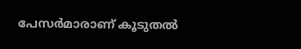പേസര്‍മാരാണ് കൂടുതല്‍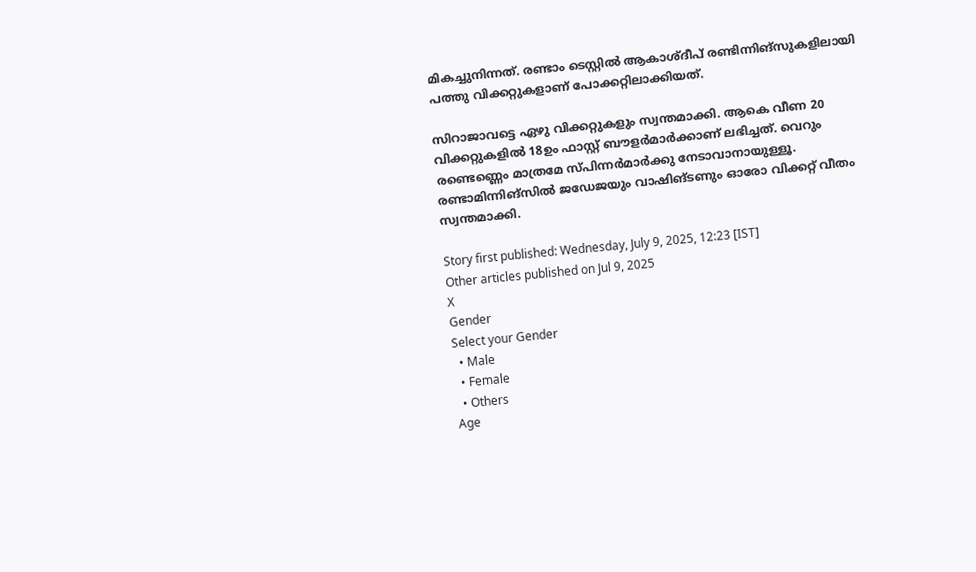മികച്ചുനിന്നത്. രണ്ടാം ടെസ്റ്റില്‍ ആകാശ്ദീപ് രണ്ടിന്നിങ്‌സുകളിലായി പത്തു വിക്കറ്റുകളാണ് പോക്കറ്റിലാക്കിയത്.

സിറാജാവട്ടെ ഏഴു വിക്കറ്റുകളും സ്വന്തമാക്കി. ആകെ വീണ 20 വിക്കറ്റുകളില്‍ 18ഉം ഫാസ്റ്റ് ബൗളര്‍മാര്‍ക്കാണ് ലഭിച്ചത്. വെറും രണ്ടെണ്ണെം മാത്രമേ സ്പിന്നര്‍മാര്‍ക്കു നേടാവാനായുള്ളൂ. രണ്ടാമിന്നിങ്‌സില്‍ ജഡേജയും വാഷിങ്ടണും ഓരോ വിക്കറ്റ് വീതം സ്വന്തമാക്കി.

Story first published: Wednesday, July 9, 2025, 12:23 [IST]
Other articles published on Jul 9, 2025
X
Gender
Select your Gender
  • Male
  • Female
  • Others
Age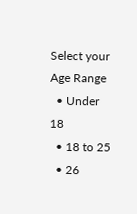Select your Age Range
  • Under 18
  • 18 to 25
  • 26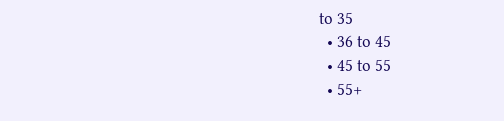to 35
  • 36 to 45
  • 45 to 55
  • 55+